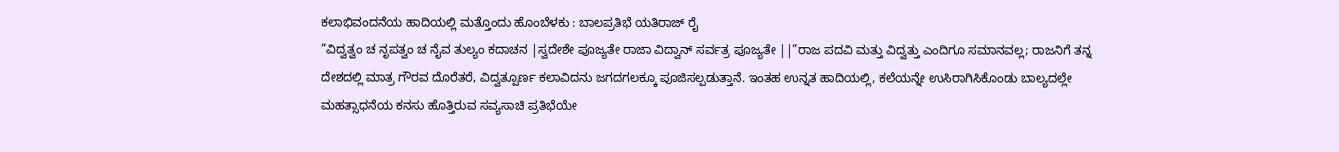ಕಲಾಭಿವಂದನೆಯ ಹಾದಿಯಲ್ಲಿ ಮತ್ತೊಂದು ಹೊಂಬೆಳಕು : ಬಾಲಪ್ರತಿಭೆ ಯತಿರಾಜ್ ರೈ
”ವಿದ್ವತ್ವಂ ಚ ನೃಪತ್ವಂ ಚ ನೈವ ತುಲ್ಯಂ ಕದಾಚನ |ಸ್ವದೇಶೇ ಪೂಜ್ಯತೇ ರಾಜಾ ವಿದ್ವಾನ್ ಸರ್ವತ್ರ ಪೂಜ್ಯತೇ ||”ರಾಜ ಪದವಿ ಮತ್ತು ವಿದ್ವತ್ತು ಎಂದಿಗೂ ಸಮಾನವಲ್ಲ; ರಾಜನಿಗೆ ತನ್ನ ದೇಶದಲ್ಲಿ ಮಾತ್ರ ಗೌರವ ದೊರೆತರೆ, ವಿದ್ವತ್ಪೂರ್ಣ ಕಲಾವಿದನು ಜಗದಗಲಕ್ಕೂ ಪೂಜಿಸಲ್ಪಡುತ್ತಾನೆ. ಇಂತಹ ಉನ್ನತ ಹಾದಿಯಲ್ಲಿ, ಕಲೆಯನ್ನೇ ಉಸಿರಾಗಿಸಿಕೊಂಡು ಬಾಲ್ಯದಲ್ಲೇ ಮಹತ್ಸಾಧನೆಯ ಕನಸು ಹೊತ್ತಿರುವ ಸವ್ಯಸಾಚಿ ಪ್ರತಿಭೆಯೇ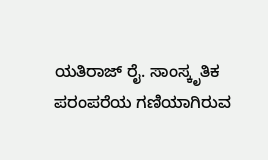ಯತಿರಾಜ್ ರೈ. ಸಾಂಸ್ಕೃತಿಕ ಪರಂಪರೆಯ ಗಣಿಯಾಗಿರುವ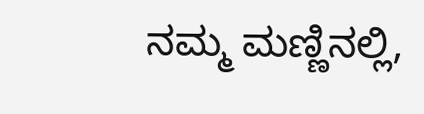ನಮ್ಮ ಮಣ್ಣಿನಲ್ಲಿ,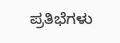ಪ್ರತಿಭೆಗಳು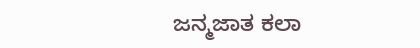ಜನ್ಮಜಾತ ಕಲಾ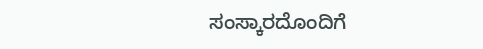ಸಂಸ್ಕಾರದೊಂದಿಗೆ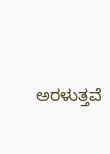ಅರಳುತ್ತವೆ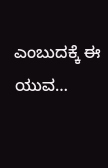ಎಂಬುದಕ್ಕೆ ಈ ಯುವ…